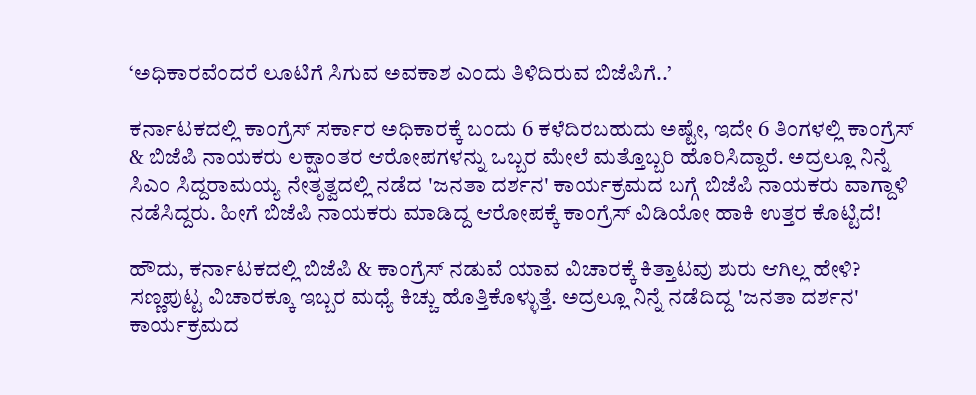‘ಅಧಿಕಾರವೆಂದರೆ ಲೂಟಿಗೆ ಸಿಗುವ ಅವಕಾಶ ಎಂದು ತಿಳಿದಿರುವ ಬಿಜೆಪಿಗೆ..’

ಕರ್ನಾಟಕದಲ್ಲಿ ಕಾಂಗ್ರೆಸ್ ಸರ್ಕಾರ ಅಧಿಕಾರಕ್ಕೆ ಬಂದು 6 ಕಳೆದಿರಬಹುದು ಅಷ್ಟೇ, ಇದೇ 6 ತಿಂಗಳಲ್ಲಿ ಕಾಂಗ್ರೆಸ್ & ಬಿಜೆಪಿ ನಾಯಕರು ಲಕ್ಷಾಂತರ ಆರೋಪಗಳನ್ನು ಒಬ್ಬರ ಮೇಲೆ ಮತ್ತೊಬ್ಬರಿ ಹೊರಿಸಿದ್ದಾರೆ. ಅದ್ರಲ್ಲೂ ನಿನ್ನೆ ಸಿಎಂ ಸಿದ್ದರಾಮಯ್ಯ ನೇತೃತ್ವದಲ್ಲಿ ನಡೆದ 'ಜನತಾ ದರ್ಶನ' ಕಾರ್ಯಕ್ರಮದ ಬಗ್ಗೆ ಬಿಜೆಪಿ ನಾಯಕರು ವಾಗ್ದಾಳಿ ನಡೆಸಿದ್ದರು. ಹೀಗೆ ಬಿಜೆಪಿ ನಾಯಕರು ಮಾಡಿದ್ದ ಆರೋಪಕ್ಕೆ ಕಾಂಗ್ರೆಸ್ ವಿಡಿಯೋ ಹಾಕಿ ಉತ್ತರ ಕೊಟ್ಟಿದೆ!

ಹೌದು, ಕರ್ನಾಟಕದಲ್ಲಿ ಬಿಜೆಪಿ & ಕಾಂಗ್ರೆಸ್ ನಡುವೆ ಯಾವ ವಿಚಾರಕ್ಕೆ ಕಿತ್ತಾಟವು ಶುರು ಆಗಿಲ್ಲ ಹೇಳಿ? ಸಣ್ಣಪುಟ್ಟ ವಿಚಾರಕ್ಕೂ ಇಬ್ಬರ ಮಧ್ಯೆ ಕಿಚ್ಚು ಹೊತ್ತಿಕೊಳ್ಳುತ್ತೆ. ಅದ್ರಲ್ಲೂ ನಿನ್ನೆ ನಡೆದಿದ್ದ 'ಜನತಾ ದರ್ಶನ' ಕಾರ್ಯಕ್ರಮದ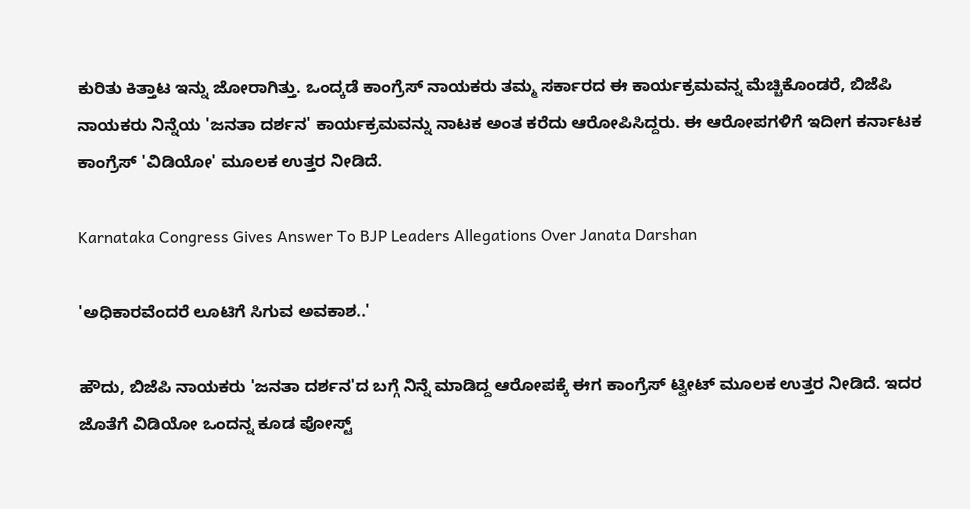ಕುರಿತು ಕಿತ್ತಾಟ ಇನ್ನು ಜೋರಾಗಿತ್ತು. ಒಂದ್ಕಡೆ ಕಾಂಗ್ರೆಸ್ ನಾಯಕರು ತಮ್ಮ ಸರ್ಕಾರದ ಈ ಕಾರ್ಯಕ್ರಮವನ್ನ ಮೆಚ್ಚಿಕೊಂಡರೆ, ಬಿಜೆಪಿ ನಾಯಕರು ನಿನ್ನೆಯ 'ಜನತಾ ದರ್ಶನ' ಕಾರ್ಯಕ್ರಮವನ್ನು ನಾಟಕ ಅಂತ ಕರೆದು ಆರೋಪಿಸಿದ್ದರು. ಈ ಆರೋಪಗಳಿಗೆ ಇದೀಗ ಕರ್ನಾಟಕ ಕಾಂಗ್ರೆಸ್ 'ವಿಡಿಯೋ' ಮೂಲಕ ಉತ್ತರ ನೀಡಿದೆ.

Karnataka Congress Gives Answer To BJP Leaders Allegations Over Janata Darshan

'ಅಧಿಕಾರವೆಂದರೆ ಲೂಟಿಗೆ ಸಿಗುವ ಅವಕಾಶ..'

ಹೌದು, ಬಿಜೆಪಿ ನಾಯಕರು 'ಜನತಾ ದರ್ಶನ'ದ ಬಗ್ಗೆ ನಿನ್ನೆ ಮಾಡಿದ್ದ ಆರೋಪಕ್ಕೆ ಈಗ ಕಾಂಗ್ರೆಸ್ ಟ್ವೀಟ್ ಮೂಲಕ ಉತ್ತರ ನೀಡಿದೆ. ಇದರ ಜೊತೆಗೆ ವಿಡಿಯೋ ಒಂದನ್ನ ಕೂಡ ಪೋಸ್ಟ್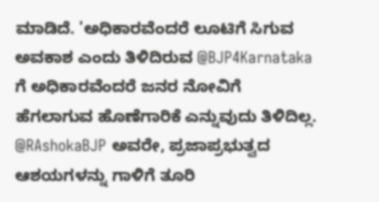ಮಾಡಿದೆ. 'ಅಧಿಕಾರವೆಂದರೆ ಲೂಟಿಗೆ ಸಿಗುವ ಅವಕಾಶ ಎಂದು ತಿಳಿದಿರುವ @BJP4Karnataka ಗೆ ಅಧಿಕಾರವೆಂದರೆ ಜನರ ನೋವಿಗೆ ಹೆಗಲಾಗುವ ಹೊಣೆಗಾರಿಕೆ ಎನ್ನುವುದು ತಿಳಿದಿಲ್ಲ. @RAshokaBJP ಅವರೇ, ಪ್ರಜಾಪ್ರಭುತ್ವದ ಆಶಯಗಳನ್ನು ಗಾಳಿಗೆ ತೂರಿ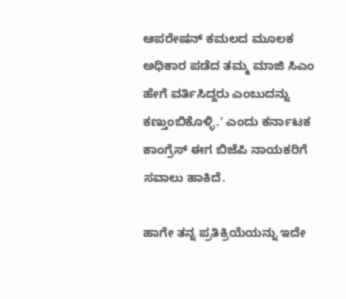ಆಪರೇಷನ್ ಕಮಲದ ಮೂಲಕ ಅಧಿಕಾರ ಪಡೆದ ತಮ್ಮ ಮಾಜಿ ಸಿಎಂ ಹೇಗೆ ವರ್ತಿಸಿದ್ದರು ಎಂಬುದನ್ನು ಕಣ್ತುಂಬಿಕೊಳ್ಳಿ.' ಎಂದು ಕರ್ನಾಟಕ ಕಾಂಗ್ರೆಸ್ ಈಗ ಬಿಜೆಪಿ ನಾಯಕರಿಗೆ ಸವಾಲು ಹಾಕಿದೆ.

ಹಾಗೇ ತನ್ನ ಪ್ರತಿಕ್ರಿಯೆಯನ್ನು ಇದೇ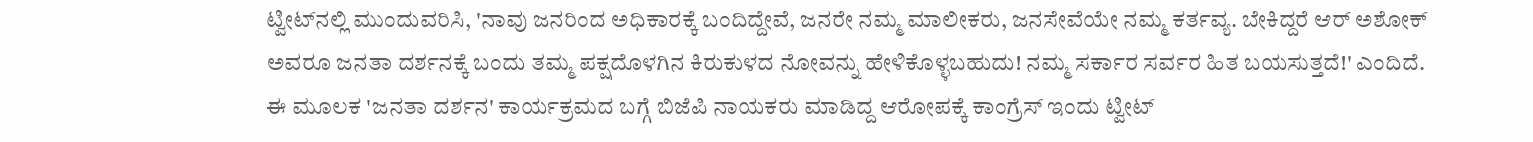ಟ್ವೀಟ್‌ನಲ್ಲಿ ಮುಂದುವರಿಸಿ, 'ನಾವು ಜನರಿಂದ ಅಧಿಕಾರಕ್ಕೆ ಬಂದಿದ್ದೇವೆ, ಜನರೇ ನಮ್ಮ ಮಾಲೀಕರು, ಜನಸೇವೆಯೇ ನಮ್ಮ ಕರ್ತವ್ಯ. ಬೇಕಿದ್ದರೆ ಆರ್ ಅಶೋಕ್ ಅವರೂ ಜನತಾ ದರ್ಶನಕ್ಕೆ ಬಂದು ತಮ್ಮ ಪಕ್ಷದೊಳಗಿನ ಕಿರುಕುಳದ ನೋವನ್ನು ಹೇಳಿಕೊಳ್ಳಬಹುದು! ನಮ್ಮ ಸರ್ಕಾರ ಸರ್ವರ ಹಿತ ಬಯಸುತ್ತದೆ!' ಎಂದಿದೆ. ಈ ಮೂಲಕ 'ಜನತಾ ದರ್ಶನ' ಕಾರ್ಯಕ್ರಮದ ಬಗ್ಗೆ ಬಿಜೆಪಿ ನಾಯಕರು ಮಾಡಿದ್ದ ಆರೋಪಕ್ಕೆ ಕಾಂಗ್ರೆಸ್ ಇಂದು ಟ್ವೀಟ್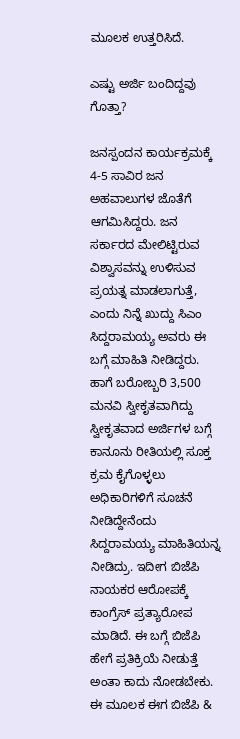ಮೂಲಕ ಉತ್ತರಿಸಿದೆ.

ಎಷ್ಟು ಅರ್ಜಿ ಬಂದಿದ್ದವು ಗೊತ್ತಾ?

ಜನಸ್ಪಂದನ ಕಾರ್ಯಕ್ರಮಕ್ಕೆ 4-5 ಸಾವಿರ ಜನ ಅಹವಾಲುಗಳ ಜೊತೆಗೆ ಆಗಮಿಸಿದ್ದರು. ಜನ ಸರ್ಕಾರದ ಮೇಲಿಟ್ಟಿರುವ ವಿಶ್ವಾಸವನ್ನು ಉಳಿಸುವ ಪ್ರಯತ್ನ ಮಾಡಲಾಗುತ್ತೆ, ಎಂದು ನಿನ್ನೆ ಖುದ್ದು ಸಿಎಂ ಸಿದ್ದರಾಮಯ್ಯ ಅವರು ಈ ಬಗ್ಗೆ ಮಾಹಿತಿ ನೀಡಿದ್ದರು. ಹಾಗೆ ಬರೋಬ್ಬರಿ 3,500 ಮನವಿ ಸ್ವೀಕೃತವಾಗಿದ್ದು ಸ್ವೀಕೃತವಾದ ಅರ್ಜಿಗಳ ಬಗ್ಗೆ ಕಾನೂನು ರೀತಿಯಲ್ಲಿ ಸೂಕ್ತ ಕ್ರಮ ಕೈಗೊಳ್ಳಲು ಅಧಿಕಾರಿಗಳಿಗೆ ಸೂಚನೆ ನೀಡಿದ್ದೇನೆಂದು ಸಿದ್ದರಾಮಯ್ಯ ಮಾಹಿತಿಯನ್ನ ನೀಡಿದ್ರು. ಇದೀಗ ಬಿಜೆಪಿ ನಾಯಕರ ಆರೋಪಕ್ಕೆ ಕಾಂಗ್ರೆಸ್ ಪ್ರತ್ಯಾರೋಪ ಮಾಡಿದೆ. ಈ ಬಗ್ಗೆ ಬಿಜೆಪಿ ಹೇಗೆ ಪ್ರತಿಕ್ರಿಯೆ ನೀಡುತ್ತೆ ಅಂತಾ ಕಾದು ನೋಡಬೇಕು. ಈ ಮೂಲಕ ಈಗ ಬಿಜೆಪಿ &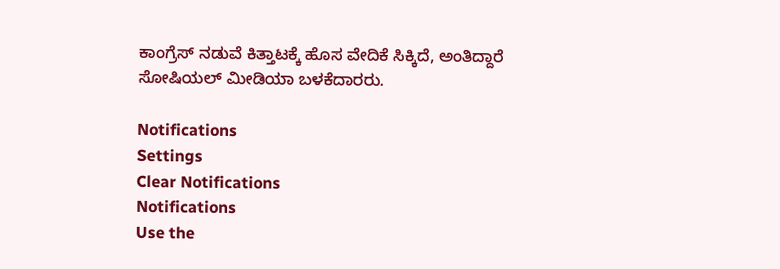ಕಾಂಗ್ರೆಸ್ ನಡುವೆ ಕಿತ್ತಾಟಕ್ಕೆ ಹೊಸ ವೇದಿಕೆ ಸಿಕ್ಕಿದೆ, ಅಂತಿದ್ದಾರೆ ಸೋಷಿಯಲ್ ಮೀಡಿಯಾ ಬಳಕೆದಾರರು.

Notifications
Settings
Clear Notifications
Notifications
Use the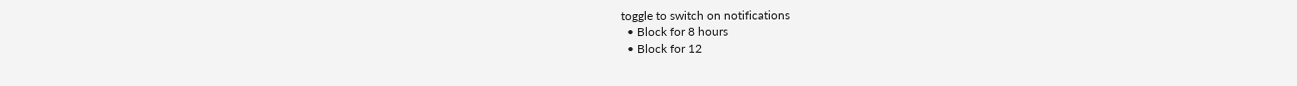toggle to switch on notifications
  • Block for 8 hours
  • Block for 12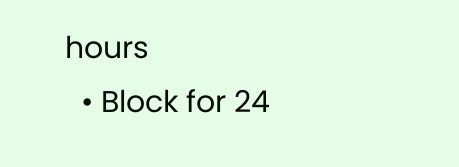hours
  • Block for 24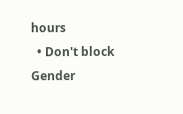hours
  • Don't block
Gender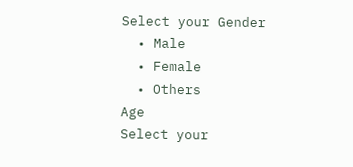Select your Gender
  • Male
  • Female
  • Others
Age
Select your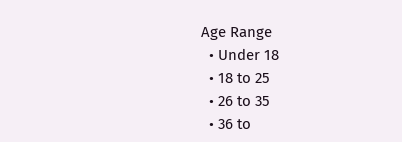Age Range
  • Under 18
  • 18 to 25
  • 26 to 35
  • 36 to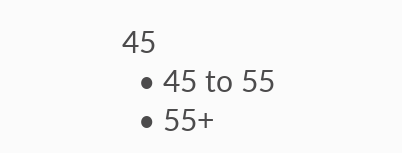45
  • 45 to 55
  • 55+